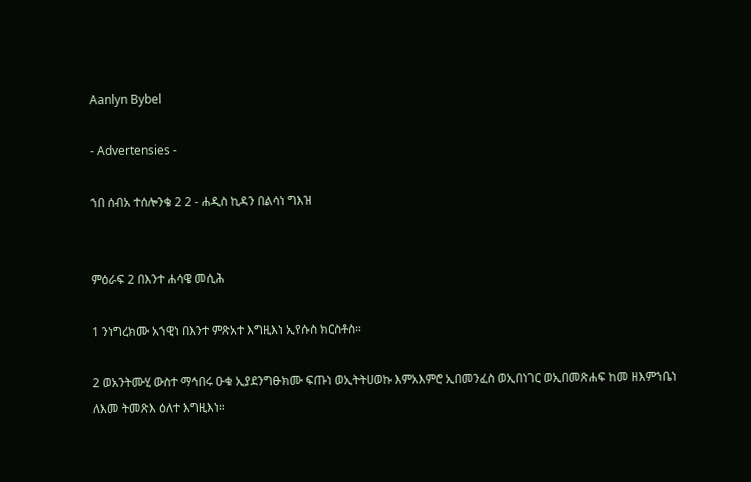Aanlyn Bybel

- Advertensies -

ኀበ ሰብአ ተሰሎንቄ 2 2 - ሐዲስ ኪዳን በልሳነ ግእዝ


ምዕራፍ 2 በእንተ ሐሳዌ መሲሕ

1 ንነግረክሙ አኀዊነ በእንተ ምጽአተ እግዚእነ ኢየሱስ ክርስቶስ።

2 ወአንትሙሂ ውስተ ማኅበሩ ዑቁ ኢያደንግፁክሙ ፍጡነ ወኢትትሀወኩ እምአእምሮ ኢበመንፈስ ወኢበነገር ወኢበመጽሐፍ ከመ ዘእምኀቤነ ለእመ ትመጽእ ዕለተ እግዚእነ።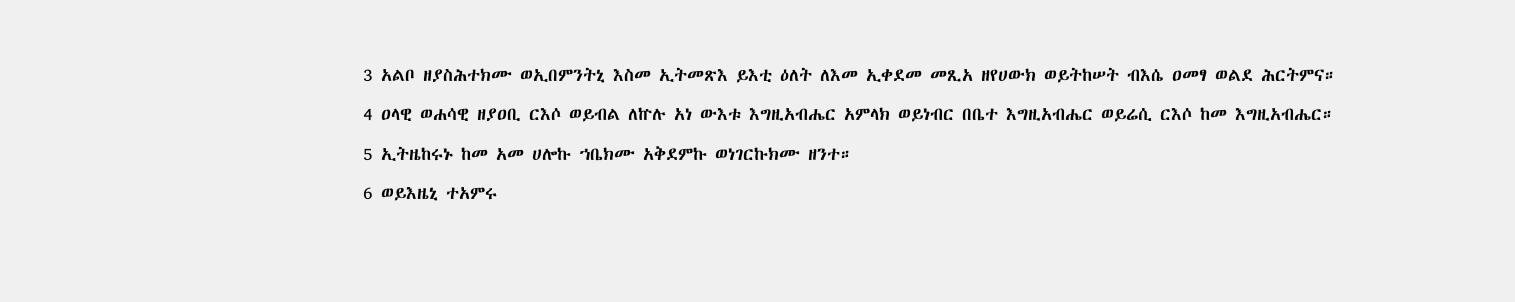3 አልቦ ዘያስሕተክሙ ወኢበምንትኒ እስመ ኢትመጽእ ይእቲ ዕለት ለእመ ኢቀደመ መጺአ ዘየሀውክ ወይትከሠት ብእሴ ዐመፃ ወልደ ሕርትምና።

4 ዐላዊ ወሐሳዊ ዘያዐቢ ርእሶ ወይብል ለኵሉ አነ ውእቱ እግዚአብሔር አምላክ ወይነብር በቤተ እግዚአብሔር ወይሬሲ ርእሶ ከመ እግዚአብሔር።

5 ኢትዜከሩኑ ከመ አመ ሀሎኩ ኀቤክሙ አቅደምኩ ወነገርኩክሙ ዘንተ።

6 ወይእዜኒ ተአምሩ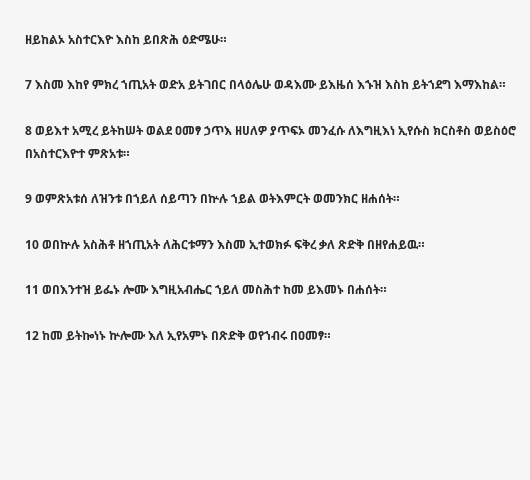ዘይከልኦ አስተርእዮ እስከ ይበጽሕ ዕድሜሁ።

7 እስመ እከየ ምክረ ኀጢአት ወድአ ይትገበር በላዕሌሁ ወዳእሙ ይእዜሰ እኁዝ እስከ ይትኀደግ እማእከል።

8 ወይእተ አሚረ ይትከሠት ወልደ ዐመፃ ኃጥእ ዘሀለዎ ያጥፍኦ መንፈሱ ለእግዚእነ ኢየሱስ ክርስቶስ ወይስዕሮ በአስተርእዮተ ምጽአቱ።

9 ወምጽአቱሰ ለዝንቱ በኀይለ ሰይጣን በኵሉ ኀይል ወትእምርት ወመንክር ዘሐሰት።

10 ወበኵሉ አስሕቶ ዘኀጢአት ለሕርቱማን እስመ ኢተወክፉ ፍቅረ ቃለ ጽድቅ በዘየሐይዉ።

11 ወበእንተዝ ይፌኑ ሎሙ እግዚአብሔር ኀይለ መስሕተ ከመ ይእመኑ በሐሰት።

12 ከመ ይትኰነኑ ኵሎሙ እለ ኢየአምኑ በጽድቅ ወየኀብሩ በዐመፃ።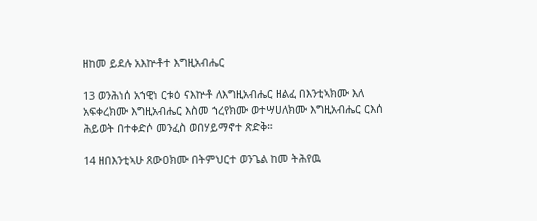ዘከመ ይደሉ አእኵቶተ እግዚአብሔር

13 ወንሕነሰ አኀዊነ ርቱዕ ናእኵቶ ለእግዚአብሔር ዘልፈ በእንቲኣክሙ እለ አፍቀረክሙ እግዚአብሔር እስመ ኀረየክሙ ወተሣሀለክሙ እግዚአብሔር ርእሰ ሕይወት በተቀድሶ መንፈስ ወበሃይማኖተ ጽድቅ።

14 ዘበእንቲኣሁ ጸውዐክሙ በትምህርተ ወንጌል ከመ ትሕየዉ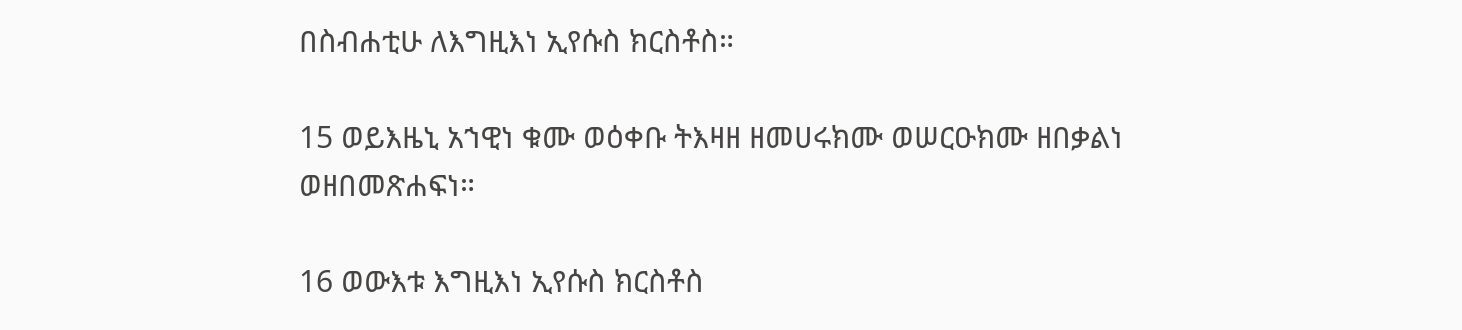በስብሐቲሁ ለእግዚእነ ኢየሱስ ክርስቶስ።

15 ወይእዜኒ አኀዊነ ቁሙ ወዕቀቡ ትእዛዘ ዘመሀሩክሙ ወሠርዑክሙ ዘበቃልነ ወዘበመጽሐፍነ።

16 ወውእቱ እግዚእነ ኢየሱስ ክርስቶስ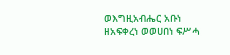ወእግዚአብሔር አቡነ ዘአፍቀረነ ወወሀበነ ፍሥሓ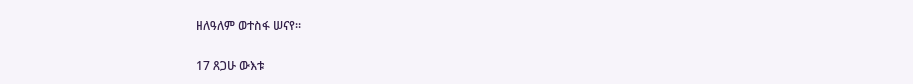ዘለዓለም ወተስፋ ሠናየ።

17 ጸጋሁ ውእቱ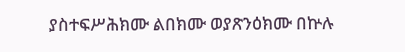ያስተፍሥሕክሙ ልበክሙ ወያጽንዕክሙ በኵሉ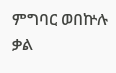ምግባር ወበኵሉ ቃል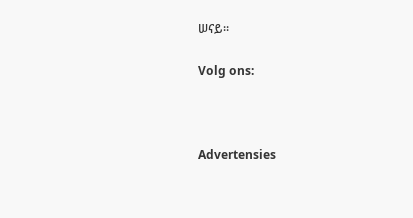ሠናይ።

Volg ons:



Advertensies